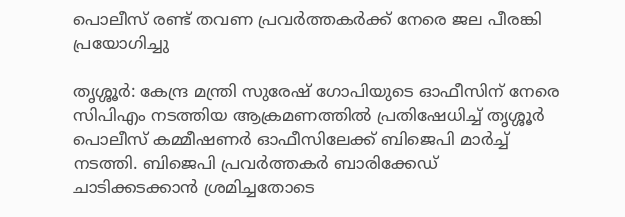പൊലീസ് രണ്ട് തവണ പ്രവർത്തകർക്ക് നേരെ ജല പീരങ്കി പ്രയോഗിച്ചു

തൃശ്ശൂർ: കേന്ദ്ര മന്ത്രി സുരേഷ് ഗോപിയുടെ ഓഫീസിന് നേരെ സിപിഎം നടത്തിയ ആക്രമണത്തിൽ പ്രതിഷേധിച്ച് തൃശ്ശൂർ പൊലീസ് കമ്മീഷണർ ഓഫീസിലേക്ക് ബിജെപി മാർച്ച് നടത്തി. ബിജെപി പ്രവർത്തകർ ബാരിക്കേഡ് ചാടിക്കടക്കാൻ ശ്രമിച്ചതോടെ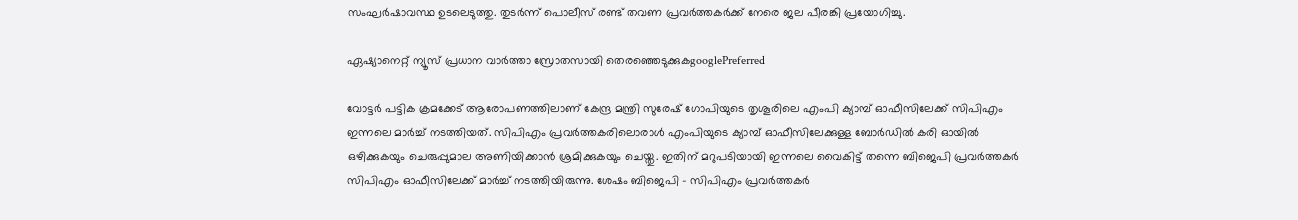സംഘർഷാവസ്ഥ ഉടലെടുത്തു. തുടർന്ന് പൊലീസ് രണ്ട് തവണ പ്രവർത്തകർക്ക് നേരെ ജല പീരങ്കി പ്രയോഗിച്ചു.

ഏഷ്യാനെറ്റ് ന്യൂസ് പ്രധാന വാർത്താ സ്രോതസായി തെരഞ്ഞെടുക്കുകgooglePreferred

വോട്ടര്‍ പട്ടിക ക്രമക്കേട് ആരോപണത്തിലാണ് കേന്ദ്ര മന്ത്രി സുരേഷ് ഗോപിയുടെ തൃശൂരിലെ എംപി ക്യാമ്പ് ഓഫീസിലേക്ക് സിപിഎം ഇന്നലെ മാര്‍ച്ച് നടത്തിയത്. സിപിഎം പ്രവര്‍ത്തകരിലൊരാള്‍ എംപിയുടെ ക്യാമ്പ് ഓഫീസിലേക്കുള്ള ബോര്‍ഡിൽ കരി ഓയിൽ ഒഴിക്കുകയും ചെരുപ്പുമാല അണിയിക്കാൻ ശ്രമിക്കുകയും ചെയ്തു. ഇതിന് മറുപടിയായി ഇന്നലെ വൈകിട്ട് തന്നെ ബിജെപി പ്രവർത്തകർ സിപിഎം ഓഫീസിലേക്ക് മാർച്ച് നടത്തിയിരുന്നു. ശേഷം ബിജെപി - സിപിഎം പ്രവർത്തകർ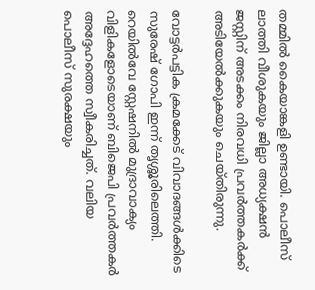തമ്മിൽ കൈയാങ്കളി ഉണ്ടായി. പൊലീസ് ലാത്തി വീശുകയും ജില്ലാ അധ്യക്ഷൻ ജസ്റ്റിന് അടക്കം നിരവധി പ്രവർത്തകർക്ക് അടിയേൽക്കുകയും ചെയ്തിരുന്നു.

വോട്ടർപട്ടിക ക്രമക്കേട് വിവാദങ്ങൾക്കിടെ സുരേഷ് ഗോപി ഇന്ന് തൃശ്ശൂരിലെത്തി. റെയില്‍വേ സ്റ്റേഷനിൽ മുദ്രാവാക്യം വിളികളോടെയാണ് ബിജെപി പ്രവര്‍ത്തകര്‍ അദ്ദേഹത്തെ സ്വീകരിച്ചത്. വലിയ പൊലീസ് സുരക്ഷയും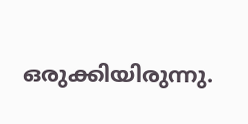ഒരുക്കിയിരുന്നു.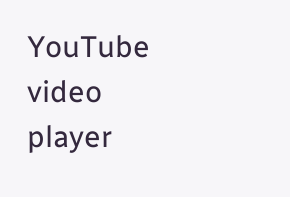YouTube video player